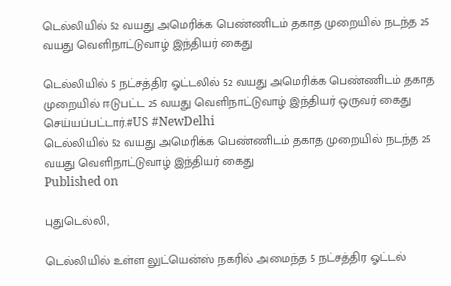டெல்லியில் 52 வயது அமெரிக்க பெண்ணிடம் தகாத முறையில் நடந்த 25 வயது வெளிநாட்டுவாழ் இந்தியர் கைது

டெல்லியில் 5 நட்சத்திர ஓட்டலில் 52 வயது அமெரிக்க பெண்ணிடம் தகாத முறையில் ஈடுபட்ட 25 வயது வெளிநாட்டுவாழ் இந்தியர் ஒருவர் கைது செய்யப்பட்டார்.#US #NewDelhi
டெல்லியில் 52 வயது அமெரிக்க பெண்ணிடம் தகாத முறையில் நடந்த 25 வயது வெளிநாட்டுவாழ் இந்தியர் கைது
Published on

புதுடெல்லி,

டெல்லியில் உள்ள லுட்யென்ஸ் நகரில் அமைந்த 5 நட்சத்திர ஓட்டல்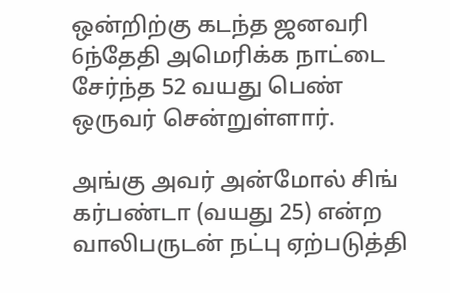ஒன்றிற்கு கடந்த ஜனவரி 6ந்தேதி அமெரிக்க நாட்டை சேர்ந்த 52 வயது பெண் ஒருவர் சென்றுள்ளார்.

அங்கு அவர் அன்மோல் சிங் கர்பண்டா (வயது 25) என்ற வாலிபருடன் நட்பு ஏற்படுத்தி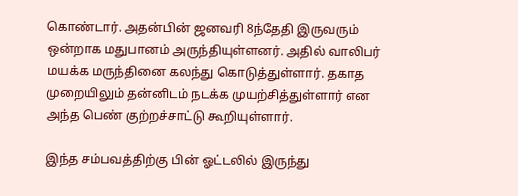கொண்டார். அதன்பின் ஜனவரி 8ந்தேதி இருவரும் ஒன்றாக மதுபானம் அருந்தியுள்ளனர். அதில் வாலிபர் மயக்க மருந்தினை கலந்து கொடுத்துள்ளார். தகாத முறையிலும் தன்னிடம் நடக்க முயற்சித்துள்ளார் என அந்த பெண் குற்றச்சாட்டு கூறியுள்ளார்.

இந்த சம்பவத்திற்கு பின் ஓட்டலில் இருந்து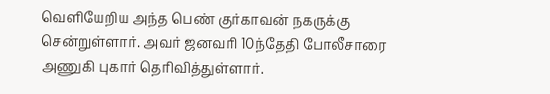வெளியேறிய அந்த பெண் குர்காவன் நகருக்கு சென்றுள்ளார். அவர் ஜனவரி 10ந்தேதி போலீசாரை அணுகி புகார் தெரிவித்துள்ளார்.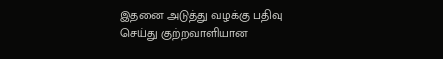இதனை அடுத்து வழக்கு பதிவு செய்து குற்றவாளியான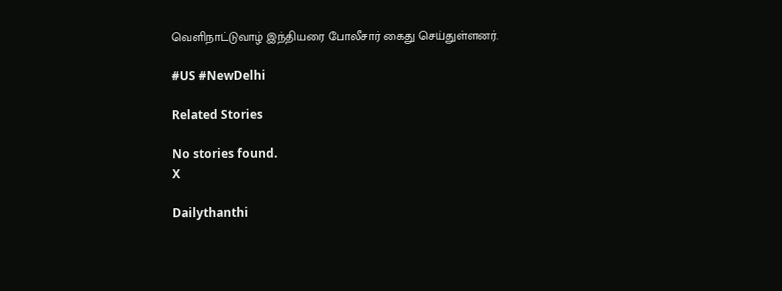வெளிநாட்டுவாழ் இந்தியரை போலீசார் கைது செய்துள்ளனர்.

#US #NewDelhi

Related Stories

No stories found.
X

Dailythanthi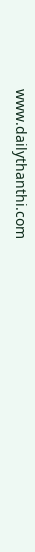www.dailythanthi.com